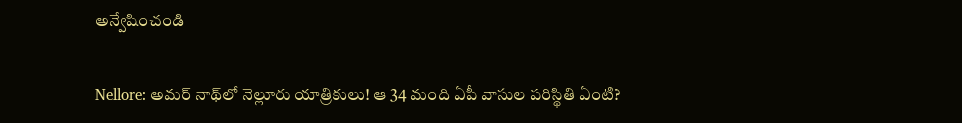అన్వేషించండి

Nellore: అమర్ నాథ్‌లో నెల్లూరు యాత్రికులు! ఆ 34 మంది ఏపీ వాసుల పరిస్థితి ఏంటి?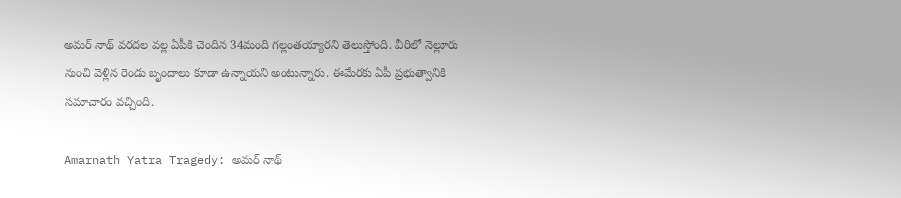అమర్ నాథ్ వరదల వల్ల ఏపీకి చెందిన 34మంది గల్లంతయ్యారని తెలుస్తోంది. వీరిలో నెల్లూరు నుంచి వెళ్లిన రెండు బృందాలు కూడా ఉన్నాయని అంటున్నారు. ఈమేరకు ఏపీ ప్రభుత్వానికి సమాచారం వచ్చింది.

Amarnath Yatra Tragedy: అమర్ నాథ్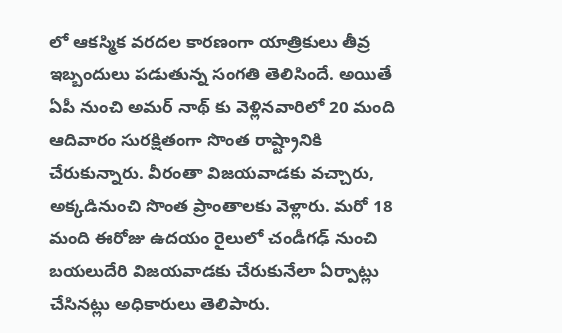లో ఆకస్మిక వరదల కారణంగా యాత్రికులు తీవ్ర ఇబ్బందులు పడుతున్న సంగతి తెలిసిందే. అయితే ఏపీ నుంచి అమర్‌ నాథ్‌ కు వెళ్లినవారిలో 20 మంది ఆదివారం సురక్షితంగా సొంత రాష్ట్రానికి చేరుకున్నారు. వీరంతా విజయవాడకు వచ్చారు, అక్కడినుంచి సొంత ప్రాంతాలకు వెళ్లారు. మరో 18 మంది ఈరోజు ఉదయం రైలులో చండీగఢ్‌ నుంచి బయలుదేరి విజయవాడకు చేరుకునేలా ఏర్పాట్లు చేసినట్లు అధికారులు తెలిపారు.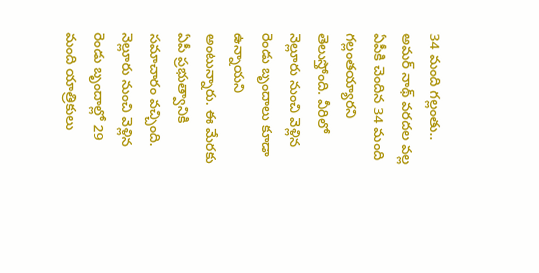34 మంది గల్లంతు..
అమర్ నాథ్ వరదల వల్ల ఏపీకి చెందిన 34 మంది గల్లంతయ్యారని తెలుస్తోంది. వీరిలో నెల్లూరు నుంచి వెళ్లిన రెండు బృందాలు కూడా ఉన్నాయని అంటున్నారు. ఈ మేరకు ఏపీ ప్రభుత్వానికి సమాచారం వచ్చింది. నెల్లూరు నుంచి వెళ్లిన రెండు బృందాల్లో 29 మంది యాత్రికులు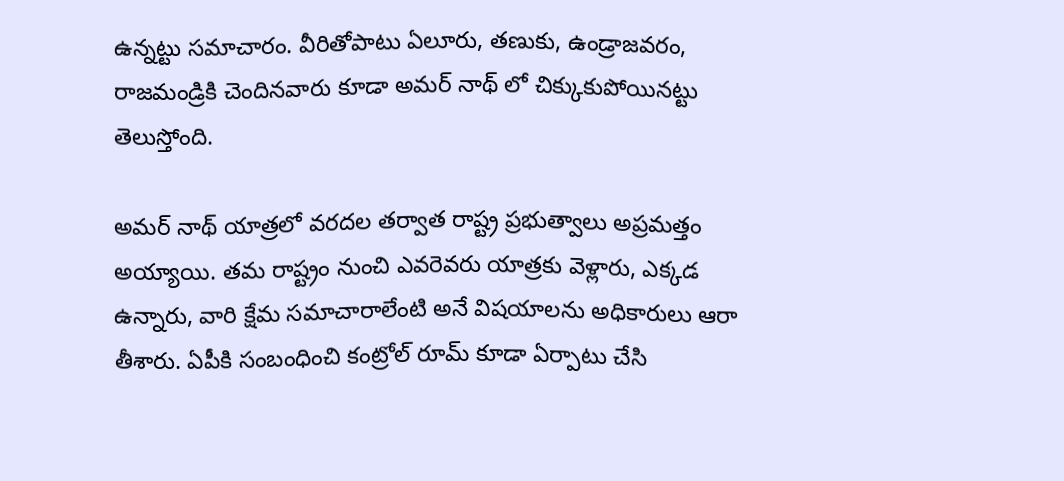ఉన్నట్టు సమాచారం. వీరితోపాటు ఏలూరు, తణుకు, ఉండ్రాజవరం, రాజమండ్రికి చెందినవారు కూడా అమర్ నాథ్ లో చిక్కుకుపోయినట్టు తెలుస్తోంది.

అమర్‌ నాథ్‌ యాత్రలో వరదల తర్వాత రాష్ట్ర ప్రభుత్వాలు అప్రమత్తం అయ్యాయి. తమ రాష్ట్రం నుంచి ఎవరెవరు యాత్రకు వెళ్లారు, ఎక్కడ ఉన్నారు, వారి క్షేమ సమాచారాలేంటి అనే విషయాలను అధికారులు ఆరా తీశారు. ఏపీకి సంబంధించి కంట్రోల్ రూమ్ కూడా ఏర్పాటు చేసి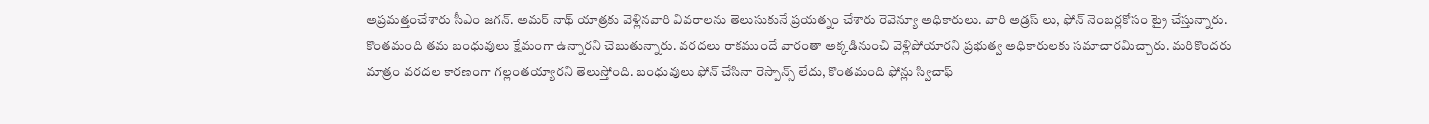అప్రమత్తంచేశారు సీఎం జగన్. అమర్ నాథ్ యాత్రకు వెళ్లినవారి వివరాలను తెలుసుకునే ప్రయత్నం చేశారు రెవెన్యూ అధికారులు. వారి అడ్రస్ లు, ఫోన్ నెంబర్లకోసం ట్రై చేస్తున్నారు. కొంతమంది తమ బంధువులు క్షేమంగా ఉన్నారని చెబుతున్నారు. వరదలు రాకముందే వారంతా అక్కడినుంచి వెళ్లిపోయారని ప్రభుత్వ అధికారులకు సమాచారమిచ్చారు. మరికొందరు మాత్రం వరదల కారణంగా గల్లంతయ్యారని తెలుస్తోంది. బంధువులు ఫోన్ చేసినా రెస్పాన్స్ లేదు, కొంతమంది ఫోన్లు స్విచాఫ్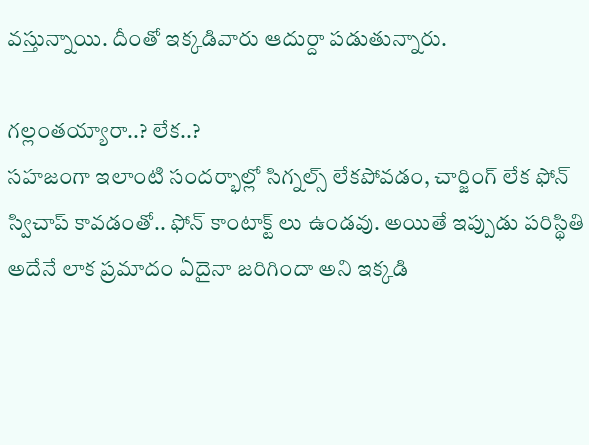వస్తున్నాయి. దీంతో ఇక్కడివారు ఆదుర్దా పడుతున్నారు.

గల్లంతయ్యారా..? లేక..?
సహజంగా ఇలాంటి సందర్భాల్లో సిగ్నల్స్ లేకపోవడం, చార్జింగ్ లేక ఫోన్ స్విచాప్ కావడంతో.. ఫోన్ కాంటాక్ట్ లు ఉండవు. అయితే ఇప్పుడు పరిస్థితి అదేనే లాక ప్రమాదం ఏదైనా జరిగిందా అని ఇక్కడి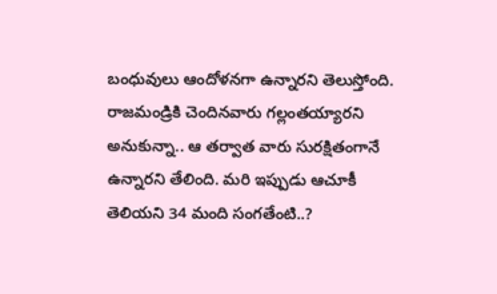బంధువులు ఆందోళనగా ఉన్నారని తెలుస్తోంది. రాజమండ్రికి చెందినవారు గల్లంతయ్యారని అనుకున్నా.. ఆ తర్వాత వారు సురక్షితంగానే ఉన్నారని తేలింది. మరి ఇప్పుడు ఆచూకీ తెలియని 34 మంది సంగతేంటి..?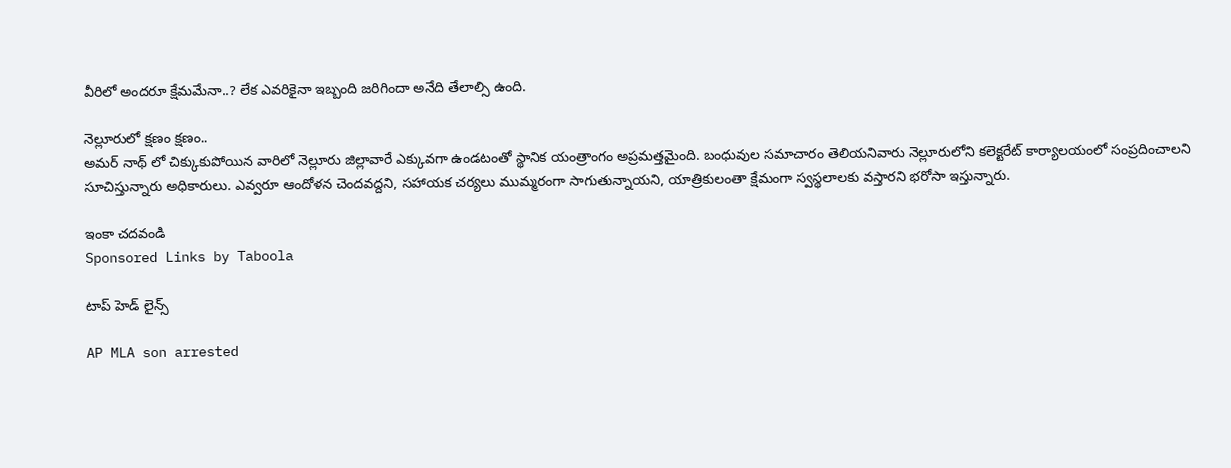వీరిలో అందరూ క్షేమమేనా..? లేక ఎవరికైనా ఇబ్బంది జరిగిందా అనేది తేలాల్సి ఉంది.

నెల్లూరులో క్షణం క్షణం..
అమర్ నాథ్ లో చిక్కుకుపోయిన వారిలో నెల్లూరు జిల్లావారే ఎక్కువగా ఉండటంతో స్థానిక యంత్రాంగం అప్రమత్తమైంది. బంధువుల సమాచారం తెలియనివారు నెల్లూరులోని కలెక్టరేట్ కార్యాలయంలో సంప్రదించాలని సూచిస్తున్నారు అధికారులు. ఎవ్వరూ ఆందోళన చెందవద్దని, సహాయక చర్యలు ముమ్మరంగా సాగుతున్నాయని, యాత్రికులంతా క్షేమంగా స్వస్థలాలకు వస్తారని భరోసా ఇస్తున్నారు.

ఇంకా చదవండి
Sponsored Links by Taboola

టాప్ హెడ్ లైన్స్

AP MLA son arrested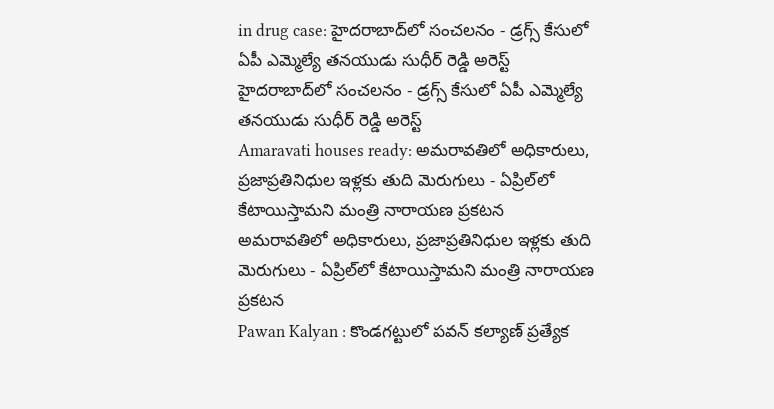in drug case: హైదరాబాద్‌లో సంచలనం - డ్రగ్స్ కేసులో ఏపీ ఎమ్మెల్యే తనయుడు సుధీర్ రెడ్డి అరెస్ట్
హైదరాబాద్‌లో సంచలనం - డ్రగ్స్ కేసులో ఏపీ ఎమ్మెల్యే తనయుడు సుధీర్ రెడ్డి అరెస్ట్
Amaravati houses ready: అమరావతిలో అధికారులు, ప్రజాప్రతినిధుల ఇళ్లకు తుది మెరుగులు - ఏప్రిల్‌లో కేటాయిస్తామని మంత్రి నారాయణ ప్రకటన
అమరావతిలో అధికారులు, ప్రజాప్రతినిధుల ఇళ్లకు తుది మెరుగులు - ఏప్రిల్‌లో కేటాయిస్తామని మంత్రి నారాయణ ప్రకటన
Pawan Kalyan : కొండగట్టులో పవన్ కల్యాణ్ ప్రత్యేక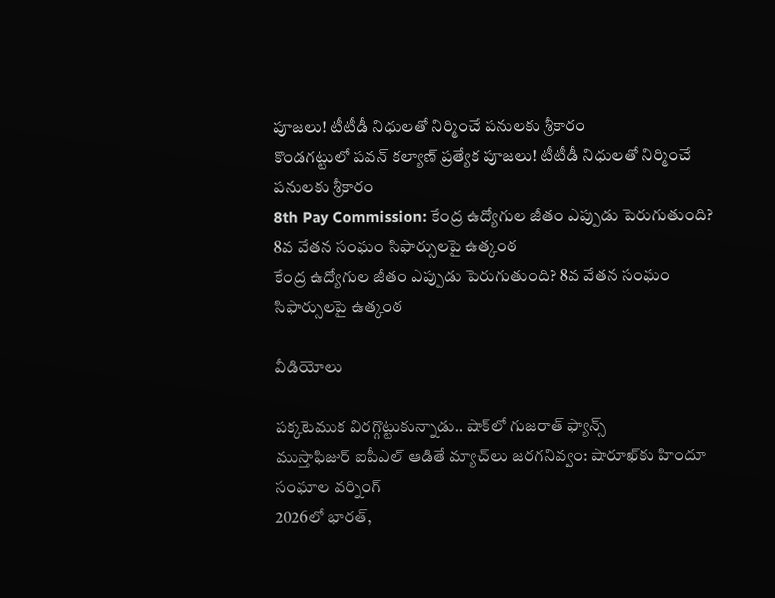పూజలు! టీటీడీ నిధులతో నిర్మించే పనులకు శ్రీకారం
కొండగట్టులో పవన్ కల్యాణ్ ప్రత్యేక పూజలు! టీటీడీ నిధులతో నిర్మించే పనులకు శ్రీకారం
8th Pay Commission: కేంద్ర ఉద్యోగుల జీతం ఎప్పుడు పెరుగుతుంది? 8వ వేతన సంఘం సిఫార్సులపై ఉత్కంఠ
కేంద్ర ఉద్యోగుల జీతం ఎప్పుడు పెరుగుతుంది? 8వ వేతన సంఘం సిఫార్సులపై ఉత్కంఠ

వీడియోలు

పక్కటెముక విరగ్గొట్టుకున్నాడు.. షాక్‌లో గుజరాత్ ఫ్యాన్స్
ముస్తాఫిజుర్‌ ఐపీఎల్ ఆడితే మ్యాచ్‌లు జరగనివ్వం: షారూఖ్‌కు హిందూ సంఘాల వర్నింగ్
2026లో భారత్,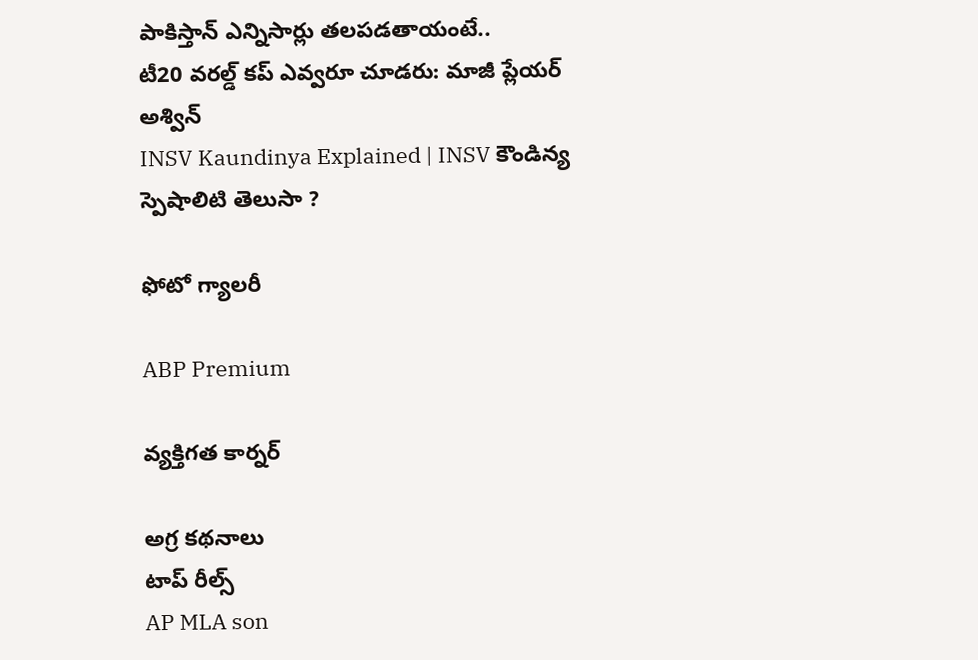పాకిస్తాన్ ఎన్నిసార్లు తలపడతాయంటే..
టీ20 వరల్డ్ కప్ ఎవ్వరూ చూడరు: మాజీ ప్లేయర్ అశ్విన్
INSV Kaundinya Explained | INSV కౌండిన్య స్పెషాలిటి తెలుసా ?

ఫోటో గ్యాలరీ

ABP Premium

వ్యక్తిగత కార్నర్

అగ్ర కథనాలు
టాప్ రీల్స్
AP MLA son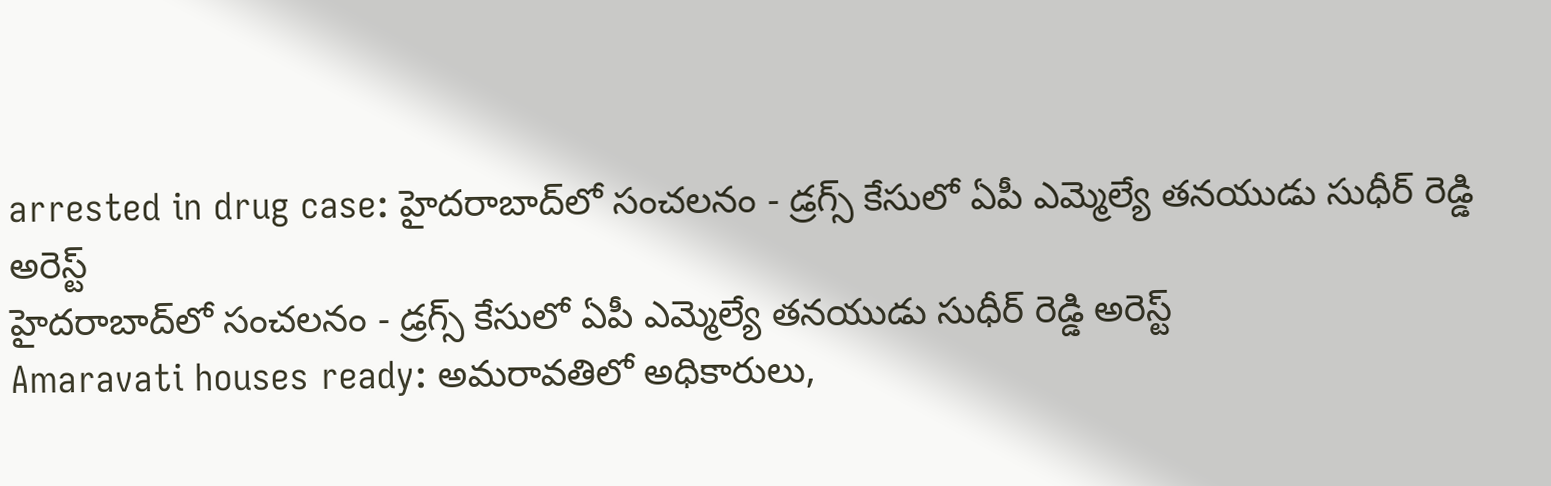arrested in drug case: హైదరాబాద్‌లో సంచలనం - డ్రగ్స్ కేసులో ఏపీ ఎమ్మెల్యే తనయుడు సుధీర్ రెడ్డి అరెస్ట్
హైదరాబాద్‌లో సంచలనం - డ్రగ్స్ కేసులో ఏపీ ఎమ్మెల్యే తనయుడు సుధీర్ రెడ్డి అరెస్ట్
Amaravati houses ready: అమరావతిలో అధికారులు,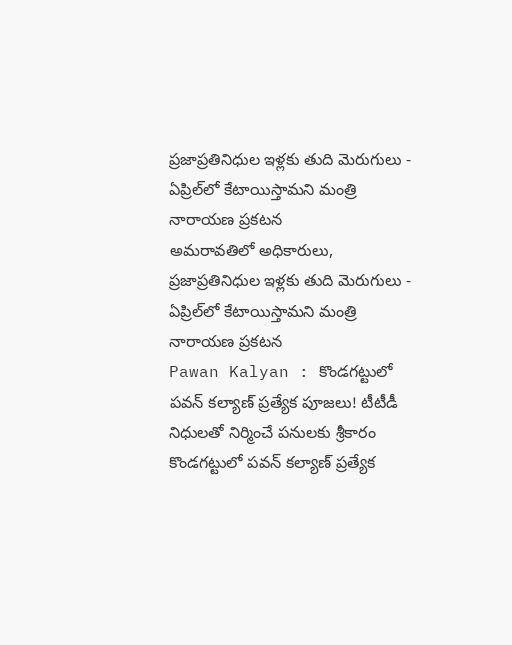ప్రజాప్రతినిధుల ఇళ్లకు తుది మెరుగులు - ఏప్రిల్‌లో కేటాయిస్తామని మంత్రి నారాయణ ప్రకటన
అమరావతిలో అధికారులు, ప్రజాప్రతినిధుల ఇళ్లకు తుది మెరుగులు - ఏప్రిల్‌లో కేటాయిస్తామని మంత్రి నారాయణ ప్రకటన
Pawan Kalyan : కొండగట్టులో పవన్ కల్యాణ్ ప్రత్యేక పూజలు! టీటీడీ నిధులతో నిర్మించే పనులకు శ్రీకారం
కొండగట్టులో పవన్ కల్యాణ్ ప్రత్యేక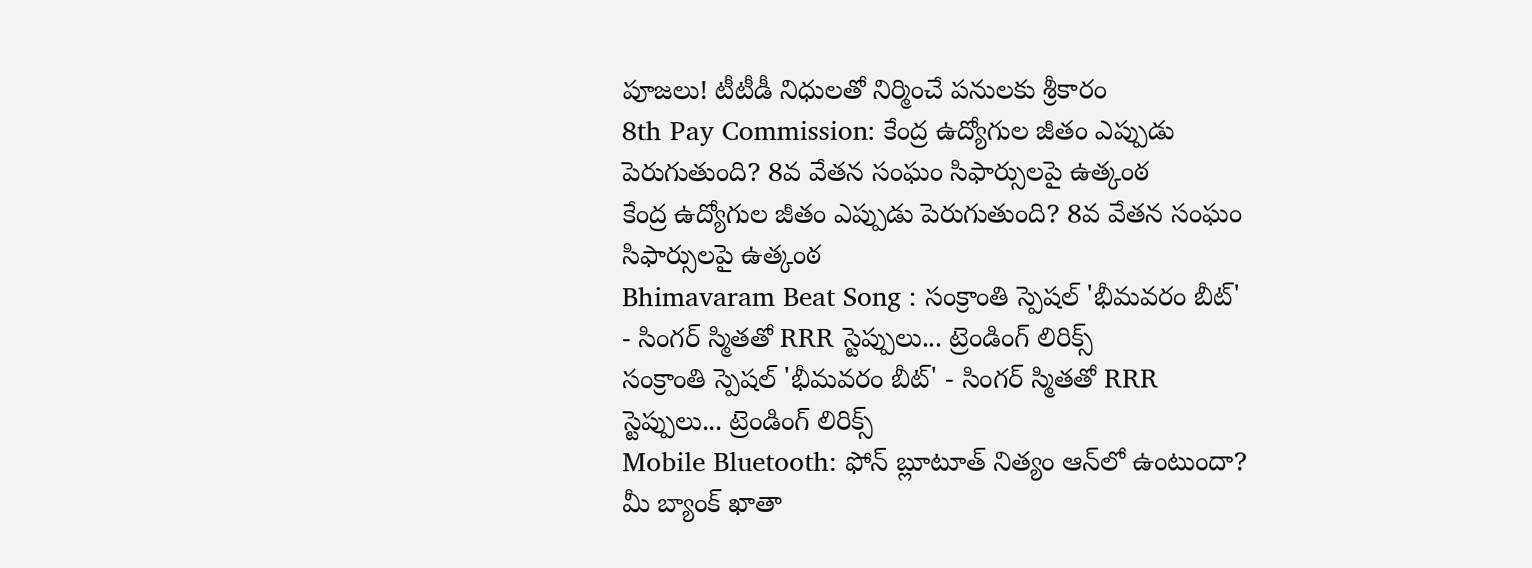పూజలు! టీటీడీ నిధులతో నిర్మించే పనులకు శ్రీకారం
8th Pay Commission: కేంద్ర ఉద్యోగుల జీతం ఎప్పుడు పెరుగుతుంది? 8వ వేతన సంఘం సిఫార్సులపై ఉత్కంఠ
కేంద్ర ఉద్యోగుల జీతం ఎప్పుడు పెరుగుతుంది? 8వ వేతన సంఘం సిఫార్సులపై ఉత్కంఠ
Bhimavaram Beat Song : సంక్రాంతి స్పెషల్ 'భీమవరం బీట్' - సింగర్ స్మితతో RRR స్టెప్పులు... ట్రెండింగ్ లిరిక్స్
సంక్రాంతి స్పెషల్ 'భీమవరం బీట్' - సింగర్ స్మితతో RRR స్టెప్పులు... ట్రెండింగ్ లిరిక్స్
Mobile Bluetooth: ఫోన్ బ్లూటూత్ నిత్యం ఆన్‌లో ఉంటుందా? మీ బ్యాంక్ ఖాతా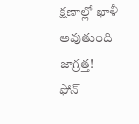క్షణాల్లో ఖాళీ అవుతుంది జాగ్రత్త!
ఫోన్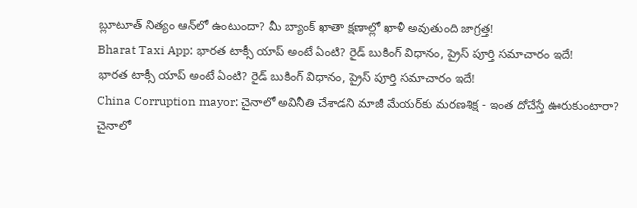బ్లూటూత్ నిత్యం ఆన్‌లో ఉంటుందా? మీ బ్యాంక్ ఖాతా క్షణాల్లో ఖాళీ అవుతుంది జాగ్రత్త!
Bharat Taxi App: భారత టాక్సీ యాప్ అంటే ఏంటి? రైడ్ బుకింగ్ విధానం, ప్రైస్‌ పూర్తి సమాచారం ఇదే!
భారత టాక్సీ యాప్ అంటే ఏంటి? రైడ్ బుకింగ్ విధానం, ప్రైస్‌ పూర్తి సమాచారం ఇదే!
China Corruption mayor: చైనాలో అవినీతి చేశాడని మాజీ మేయర్‌కు మరణశిక్ష - ఇంత దోచేస్తే ఊరుకుంటారా?
చైనాలో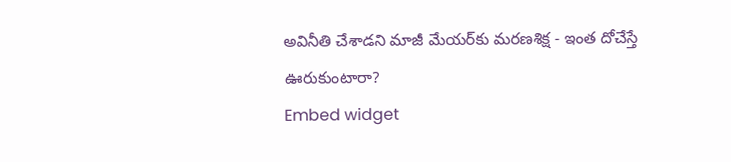అవినీతి చేశాడని మాజీ మేయర్‌కు మరణశిక్ష - ఇంత దోచేస్తే ఊరుకుంటారా?
Embed widget